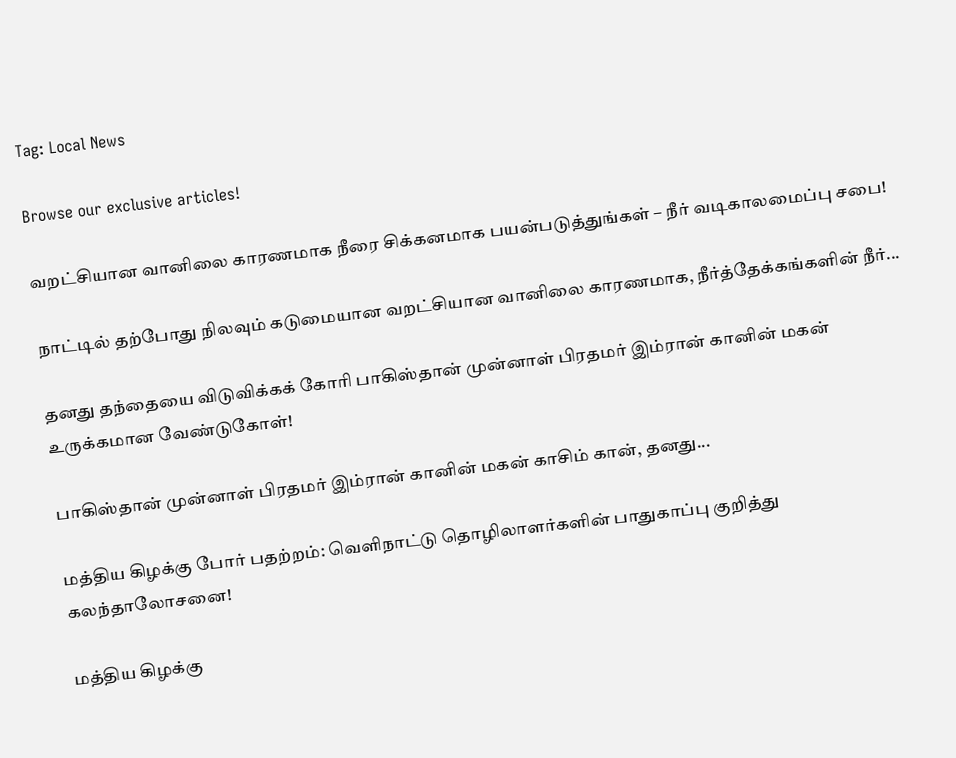Tag: Local News

Browse our exclusive articles!

வறட்சியான வானிலை காரணமாக நீரை சிக்கனமாக பயன்படுத்துங்கள் – நீர் வடிகாலமைப்பு சபை!

நாட்டில் தற்போது நிலவும் கடுமையான வறட்சியான வானிலை காரணமாக, நீர்த்தேக்கங்களின் நீர்...

தனது தந்தையை விடுவிக்கக் கோரி பாகிஸ்தான் முன்னாள் பிரதமர் இம்ரான் கானின் மகன் உருக்கமான வேண்டுகோள்!

பாகிஸ்தான் முன்னாள் பிரதமர் இம்ரான் கானின் மகன் காசிம் கான், தனது...

மத்திய கிழக்கு போர் பதற்றம்: வெளிநாட்டு தொழிலாளர்களின் பாதுகாப்பு குறித்து கலந்தாலோசனை!

மத்திய கிழக்கு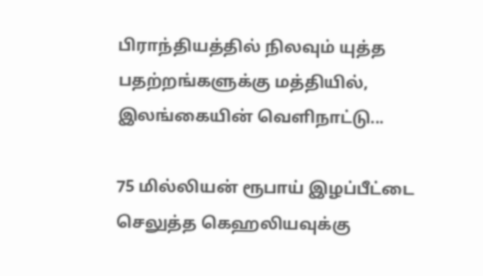பிராந்தியத்தில் நிலவும் யுத்த பதற்றங்களுக்கு மத்தியில், இலங்கையின் வெளிநாட்டு...

75 மில்லியன் ரூபாய் இழப்பீட்டை செலுத்த கெஹலியவுக்கு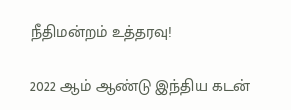நீதிமன்றம் உத்தரவு!

2022 ஆம் ஆண்டு இந்திய கடன்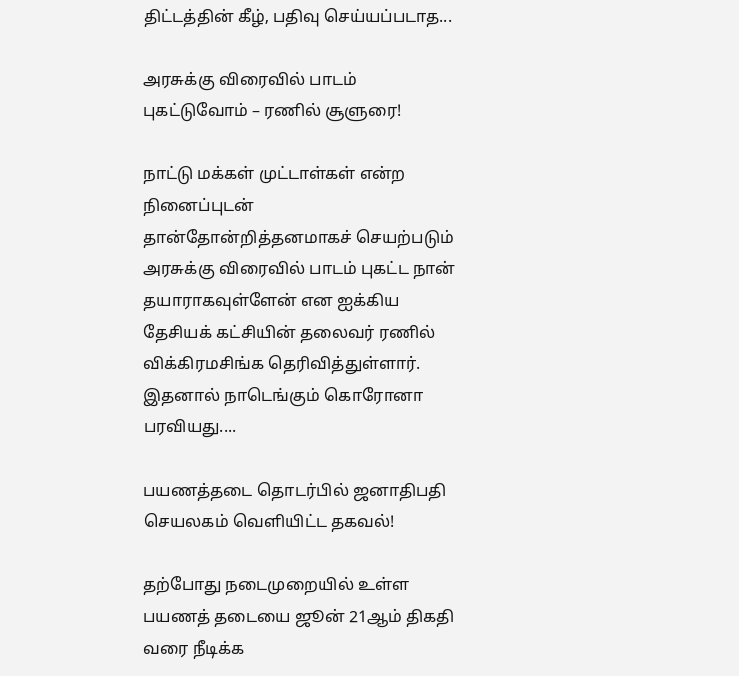திட்டத்தின் கீழ், பதிவு செய்யப்படாத...

அரசுக்கு விரைவில் பாடம் புகட்டுவோம் – ரணில் சூளுரை!

நாட்டு மக்கள் முட்டாள்கள் என்ற நினைப்புடன் தான்தோன்றித்தனமாகச் செயற்படும் அரசுக்கு விரைவில் பாடம் புகட்ட நான் தயாராகவுள்ளேன் என ஐக்கிய தேசியக் கட்சியின் தலைவர் ரணில் விக்கிரமசிங்க தெரிவித்துள்ளார். இதனால் நாடெங்கும் கொரோனா பரவியது....

பயணத்தடை தொடர்பில் ஜனாதிபதி செயலகம் வெளியிட்ட தகவல்!

தற்போது நடைமுறையில் உள்ள பயணத் தடையை ஜூன் 21ஆம் திகதி வரை நீடிக்க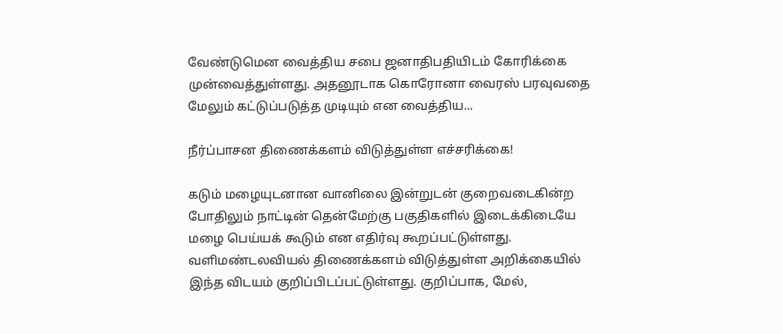வேண்டுமென வைத்திய சபை ஜனாதிபதியிடம் கோரிக்கை முன்வைத்துள்ளது. அதனூடாக கொரோனா வைரஸ் பரவுவதை மேலும் கட்டுப்படுத்த முடியும் என வைத்திய...

நீர்ப்பாசன திணைக்களம் விடுத்துள்ள எச்சரிக்கை!

கடும் மழையுடனான வானிலை இன்றுடன் குறைவடைகின்ற போதிலும் நாட்டின் தென்மேற்கு பகுதிகளில் இடைக்கிடையே மழை பெய்யக் கூடும் என எதிர்வு கூறப்பட்டுள்ளது. வளிமண்டலவியல் திணைக்களம் விடுத்துள்ள அறிக்கையில் இந்த விடயம் குறிப்பிடப்பட்டுள்ளது. குறிப்பாக, மேல்,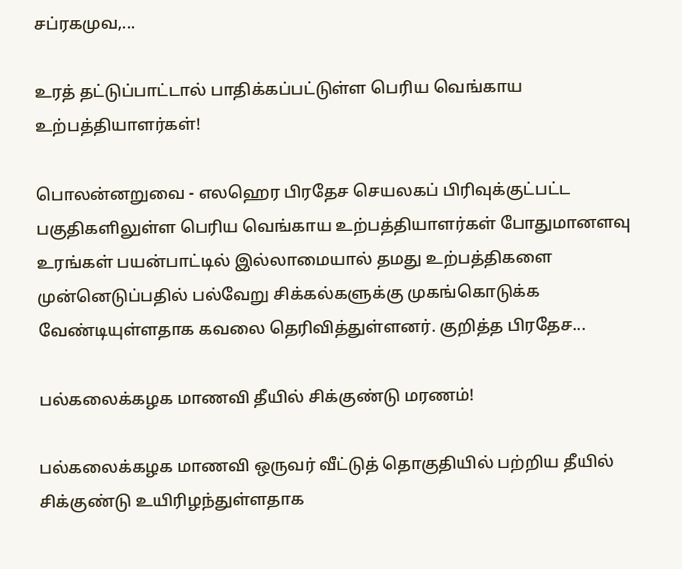சப்ரகமுவ,...

உரத் தட்டுப்பாட்டால் பாதிக்கப்பட்டுள்ள பெரிய வெங்காய உற்பத்தியாளர்கள்!

பொலன்னறுவை - எலஹெர பிரதேச செயலகப் பிரிவுக்குட்பட்ட பகுதிகளிலுள்ள பெரிய வெங்காய உற்பத்தியாளர்கள் போதுமானளவு உரங்கள் பயன்பாட்டில் இல்லாமையால் தமது உற்பத்திகளை முன்னெடுப்பதில் பல்வேறு சிக்கல்களுக்கு முகங்கொடுக்க வேண்டியுள்ளதாக கவலை தெரிவித்துள்ளனர். குறித்த பிரதேச...

பல்கலைக்கழக மாணவி தீயில் சிக்குண்டு மரணம்!

பல்கலைக்கழக மாணவி ஒருவர் வீட்டுத் தொகுதியில் பற்றிய தீயில் சிக்குண்டு உயிரிழந்துள்ளதாக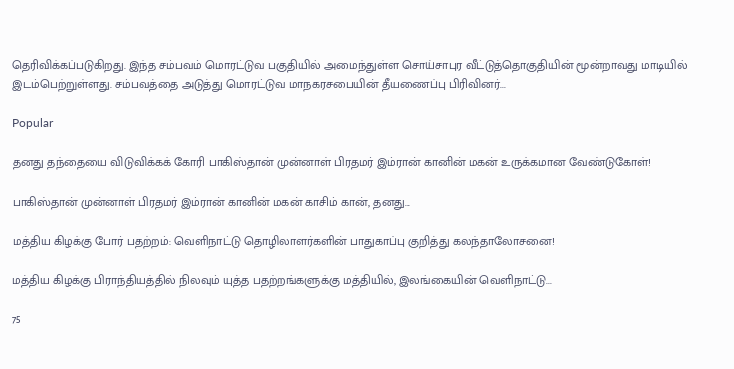தெரிவிக்கப்படுகிறது. இந்த சம்பவம் மொரட்டுவ பகுதியில் அமைந்துள்ள சொய்சாபுர வீட்டுத்தொகுதியின் மூன்றாவது மாடியில் இடம்பெற்றுள்ளது. சம்பவத்தை அடுத்து மொரட்டுவ மாநகரசபையின் தீயணைப்பு பிரிவினர்...

Popular

தனது தந்தையை விடுவிக்கக் கோரி பாகிஸ்தான் முன்னாள் பிரதமர் இம்ரான் கானின் மகன் உருக்கமான வேண்டுகோள்!

பாகிஸ்தான் முன்னாள் பிரதமர் இம்ரான் கானின் மகன் காசிம் கான், தனது...

மத்திய கிழக்கு போர் பதற்றம்: வெளிநாட்டு தொழிலாளர்களின் பாதுகாப்பு குறித்து கலந்தாலோசனை!

மத்திய கிழக்கு பிராந்தியத்தில் நிலவும் யுத்த பதற்றங்களுக்கு மத்தியில், இலங்கையின் வெளிநாட்டு...

75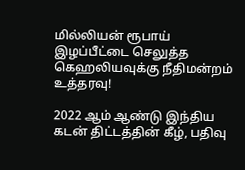மில்லியன் ரூபாய் இழப்பீட்டை செலுத்த கெஹலியவுக்கு நீதிமன்றம் உத்தரவு!

2022 ஆம் ஆண்டு இந்திய கடன் திட்டத்தின் கீழ், பதிவு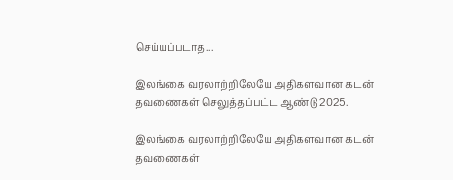செய்யப்படாத...

இலங்கை வரலாற்றிலேயே அதிகளவான கடன் தவணைகள் செலுத்தப்பட்ட ஆண்டு 2025.

இலங்கை வரலாற்றிலேயே அதிகளவான கடன் தவணைகள்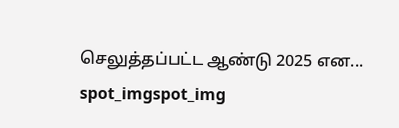செலுத்தப்பட்ட ஆண்டு 2025 என...
spot_imgspot_img